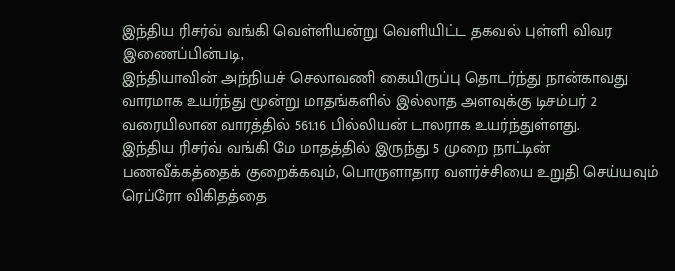இந்திய ரிசர்வ் வங்கி வெள்ளியன்று வெளியிட்ட தகவல் புள்ளி விவர இணைப்பின்படி,
இந்தியாவின் அந்நியச் செலாவணி கையிருப்பு தொடர்ந்து நான்காவது வாரமாக உயர்ந்து மூன்று மாதங்களில் இல்லாத அளவுக்கு டிசம்பர் 2 வரையிலான வாரத்தில் 561.16 பில்லியன் டாலராக உயர்ந்துள்ளது.
இந்திய ரிசர்வ் வங்கி மே மாதத்தில் இருந்து 5 முறை நாட்டின் பணவீக்கத்தைக் குறைக்கவும், பொருளாதார வளர்ச்சியை உறுதி செய்யவும் ரெப்ரோ விகிதத்தை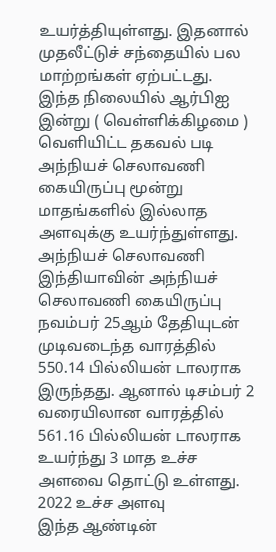உயர்த்தியுள்ளது. இதனால் முதலீட்டுச் சந்தையில் பல மாற்றங்கள் ஏற்பட்டது.
இந்த நிலையில் ஆர்பிஐ இன்று ( வெள்ளிக்கிழமை ) வெளியிட்ட தகவல் படி அந்நியச் செலாவணி கையிருப்பு மூன்று மாதங்களில் இல்லாத அளவுக்கு உயர்ந்துள்ளது.
அந்நியச் செலாவணி
இந்தியாவின் அந்நியச் செலாவணி கையிருப்பு நவம்பர் 25ஆம் தேதியுடன் முடிவடைந்த வாரத்தில் 550.14 பில்லியன் டாலராக இருந்தது. ஆனால் டிசம்பர் 2 வரையிலான வாரத்தில் 561.16 பில்லியன் டாலராக உயர்ந்து 3 மாத உச்ச அளவை தொட்டு உள்ளது.
2022 உச்ச அளவு
இந்த ஆண்டின்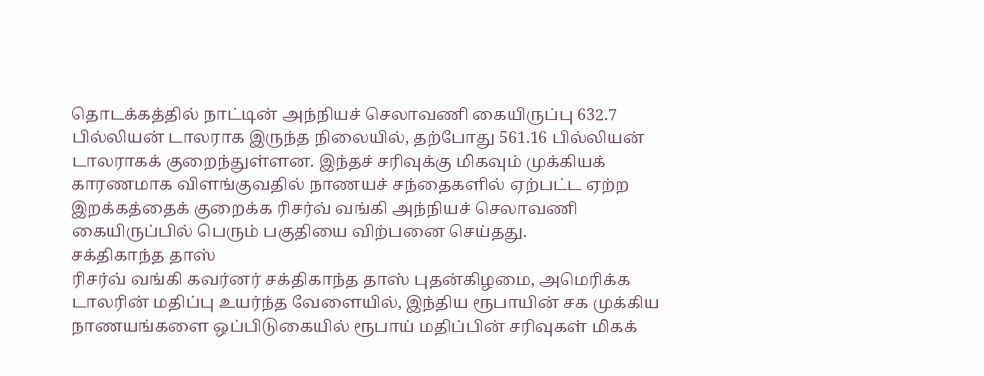தொடக்கத்தில் நாட்டின் அந்நியச் செலாவணி கையிருப்பு 632.7 பில்லியன் டாலராக இருந்த நிலையில், தற்போது 561.16 பில்லியன் டாலராகக் குறைந்துள்ளன. இந்தச் சரிவுக்கு மிகவும் முக்கியக் காரணமாக விளங்குவதில் நாணயச் சந்தைகளில் ஏற்பட்ட ஏற்ற இறக்கத்தைக் குறைக்க ரிசர்வ் வங்கி அந்நியச் செலாவணி கையிருப்பில் பெரும் பகுதியை விற்பனை செய்தது.
சக்திகாந்த தாஸ்
ரிசர்வ் வங்கி கவர்னர் சக்திகாந்த தாஸ் புதன்கிழமை, அமெரிக்க டாலரின் மதிப்பு உயர்ந்த வேளையில், இந்திய ரூபாயின் சக முக்கிய நாணயங்களை ஒப்பிடுகையில் ரூபாய் மதிப்பின் சரிவுகள் மிகக்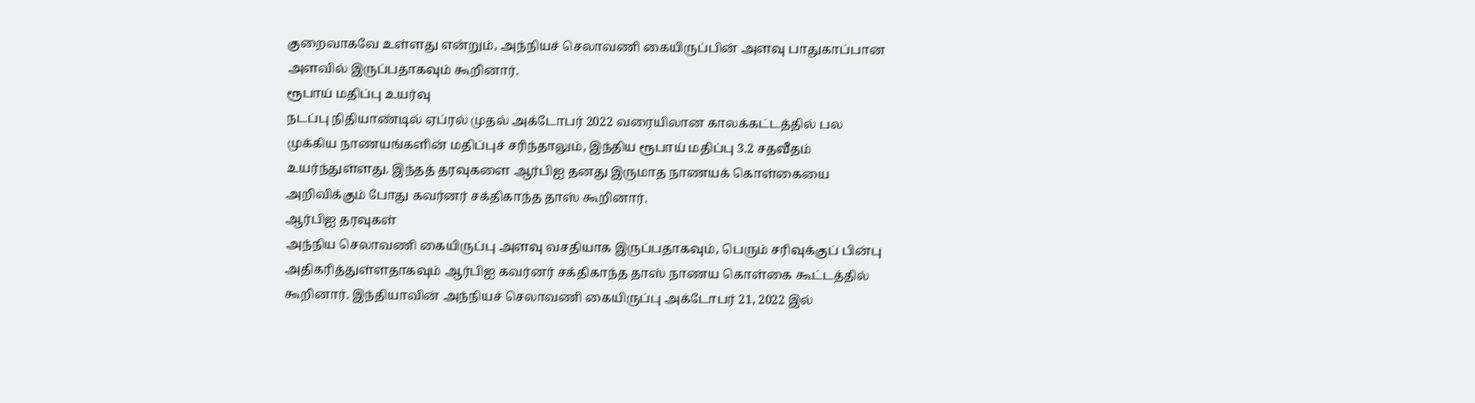குறைவாகவே உள்ளது என்றும், அந்நியச் செலாவணி கையிருப்பின் அளவு பாதுகாப்பான அளவில் இருப்பதாகவும் கூறினார்.
ரூபாய் மதிப்பு உயர்வு
நடப்பு நிதியாண்டில் ஏப்ரல் முதல் அக்டோபர் 2022 வரையிலான காலக்கட்டத்தில் பல முக்கிய நாணயங்களின் மதிப்புச் சரிந்தாலும், இந்திய ரூபாய் மதிப்பு 3.2 சதவீதம் உயர்ந்துள்ளது. இந்தத் தரவுகளை ஆர்பிஐ தனது இருமாத நாணயக் கொள்கையை அறிவிக்கும் போது கவர்னர் சக்திகாந்த தாஸ் கூறினார்.
ஆர்பிஐ தரவுகள்
அந்நிய செலாவணி கையிருப்பு அளவு வசதியாக இருப்பதாகவும், பெரும் சரிவுக்குப் பின்பு அதிகரித்துள்ளதாகவும் ஆர்பிஐ கவர்னர் சக்திகாந்த தாஸ் நாணய கொள்கை கூட்டத்தில் கூறினார். இந்தியாவின் அந்நியச் செலாவணி கையிருப்பு அக்டோபர் 21, 2022 இல்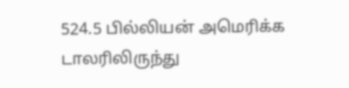524.5 பில்லியன் அமெரிக்க டாலரிலிருந்து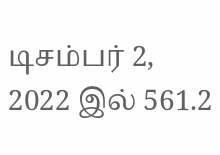டிசம்பர் 2, 2022 இல் 561.2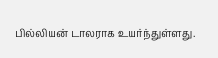பில்லியன் டாலராக உயர்ந்துள்ளது.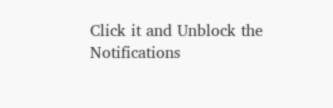Click it and Unblock the Notifications